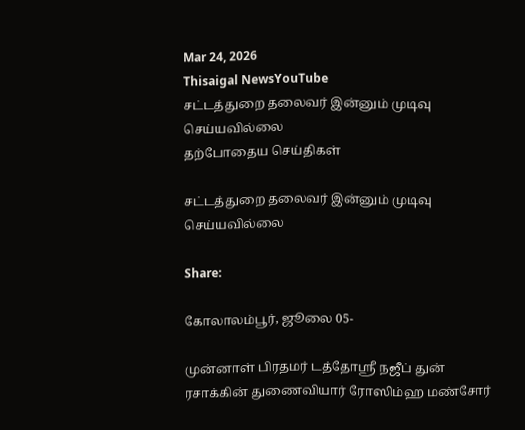Mar 24, 2026
Thisaigal NewsYouTube
சட்டத்துறை தலைவர் இன்னும் முடிவு செய்யவில்லை
தற்போதைய செய்திகள்

சட்டத்துறை தலைவர் இன்னும் முடிவு செய்யவில்லை

Share:

கோலாலம்பூர், ஜூலை 05-

முன்னாள் பிரதமர் டத்தோஸ்ரீ நஜீப் துன் ரசாக்கின் துணைவியார் ரோஸிம்ஹ மண்சோர்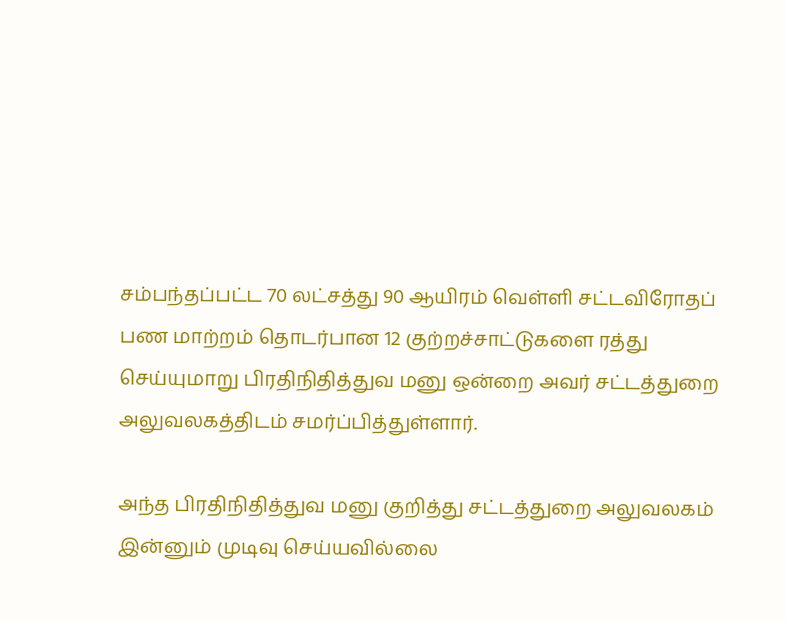சம்பந்தப்பட்ட 70 லட்சத்து 90 ஆயிரம் வெள்ளி சட்டவிரோதப் பண மாற்றம் தொடர்பான 12 குற்றச்சாட்டுகளை ரத்து செய்யுமாறு பிரதிநிதித்துவ மனு ஒன்றை அவர் சட்டத்துறை அலுவலகத்திடம் சமர்ப்பித்துள்ளார்.

அந்த பிரதிநிதித்துவ மனு குறித்து சட்டத்துறை அலுவலகம் இன்னும் முடிவு செய்யவில்லை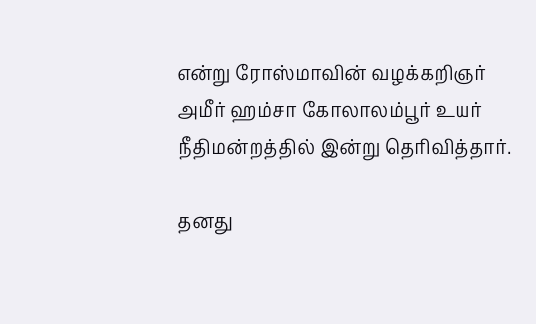என்று ரோஸ்மாவின் வழக்கறிஞர் அமீர் ஹம்சா கோலாலம்பூர் உயர் நீதிமன்றத்தில் இன்று தெரிவித்தார்.

தனது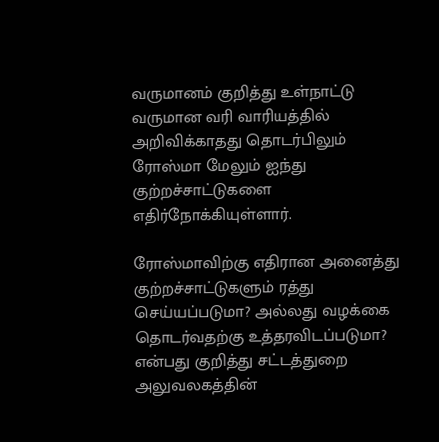வருமானம் குறித்து உள்நாட்டு வருமான வரி வாரியத்தில் அறிவிக்காதது தொடர்பிலும் ரோஸ்மா மேலும் ஐந்து குற்றச்சாட்டுகளை எதிர்நோக்கியுள்ளார்.

ரோஸ்மாவிற்கு எதிரான அனைத்து குற்றச்சாட்டுகளும் ரத்து செய்யப்படுமா? அல்லது வழக்கை தொடர்வதற்கு உத்தரவிடப்படுமா? என்பது குறித்து சட்டத்துறை அலுவலகத்தின்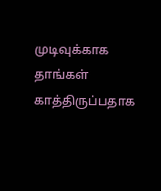முடிவுக்காக தாங்கள் காத்திருப்பதாக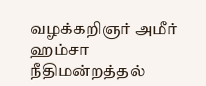வழக்கறிஞர் அமீர் ஹம்சா நீதிமன்றத்தல்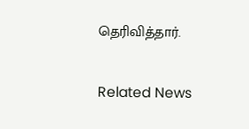தெரிவித்தார்.

Related News